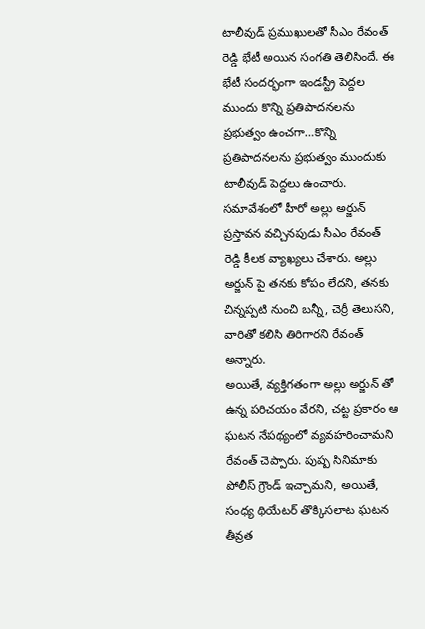టాలీవుడ్ ప్రముఖులతో సీఎం రేవంత్ రెడ్డి భేటీ అయిన సంగతి తెలిసిందే. ఈ భేటీ సందర్భంగా ఇండస్ట్రీ పెద్దల ముందు కొన్ని ప్రతిపాదనలను ప్రభుత్వం ఉంచగా…కొన్ని ప్రతిపాదనలను ప్రభుత్వం ముందుకు టాలీవుడ్ పెద్దలు ఉంచారు. సమావేశంలో హీరో అల్లు అర్జున్ ప్రస్తావన వచ్చినపుడు సీఎం రేవంత్ రెడ్డి కీలక వ్యాఖ్యలు చేశారు. అల్లు అర్జున్ పై తనకు కోపం లేదని, తనకు చిన్నప్పటి నుంచి బన్నీ, చెర్రీ తెలుసని, వారితో కలిసి తిరిగారని రేవంత్ అన్నారు.
అయితే, వ్యక్తిగతంగా అల్లు అర్జున్ తో ఉన్న పరిచయం వేరని, చట్ట ప్రకారం ఆ ఘటన నేపథ్యంలో వ్యవహరించామని రేవంత్ చెప్పారు. పుష్ప సినిమాకు పోలీస్ గ్రౌండ్ ఇచ్చామని, అయితే, సంధ్య థియేటర్ తొక్కిసలాట ఘటన తీవ్రత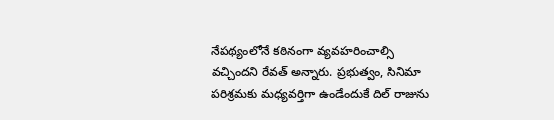నేపథ్యంలోనే కఠినంగా వ్యవహరించాల్సి వచ్చిందని రేవత్ అన్నారు. ప్రభుత్వం, సినిమా పరిశ్రమకు మధ్యవర్తిగా ఉండేందుకే దిల్ రాజును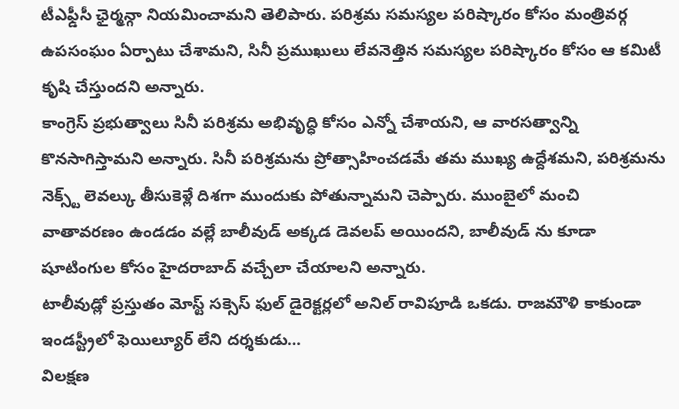టీఎఫ్డీసీ ఛైర్మన్గా నియమించామని తెలిపారు. పరిశ్రమ సమస్యల పరిష్కారం కోసం మంత్రివర్గ ఉపసంఘం ఏర్పాటు చేశామని, సినీ ప్రముఖులు లేవనెత్తిన సమస్యల పరిష్కారం కోసం ఆ కమిటీ కృషి చేస్తుందని అన్నారు.
కాంగ్రెస్ ప్రభుత్వాలు సినీ పరిశ్రమ అభివృద్ధి కోసం ఎన్నో చేశాయని, ఆ వారసత్వాన్ని కొనసాగిస్తామని అన్నారు. సినీ పరిశ్రమను ప్రోత్సాహించడమే తమ ముఖ్య ఉద్దేశమని, పరిశ్రమను నెక్స్ట్ లెవల్కు తీసుకెళ్లే దిశగా ముందుకు పోతున్నామని చెప్పారు. ముంబైలో మంచి వాతావరణం ఉండడం వల్లే బాలీవుడ్ అక్కడ డెవలప్ అయిందని, బాలీవుడ్ ను కూడా షూటింగుల కోసం హైదరాబాద్ వచ్చేలా చేయాలని అన్నారు.
టాలీవుడ్లో ప్రస్తుతం మోస్ట్ సక్సెస్ ఫుల్ డైరెక్టర్లలో అనిల్ రావిపూడి ఒకడు. రాజమౌళి కాకుండా ఇండస్ట్రీలో ఫెయిల్యూర్ లేని దర్శకుడు…
విలక్షణ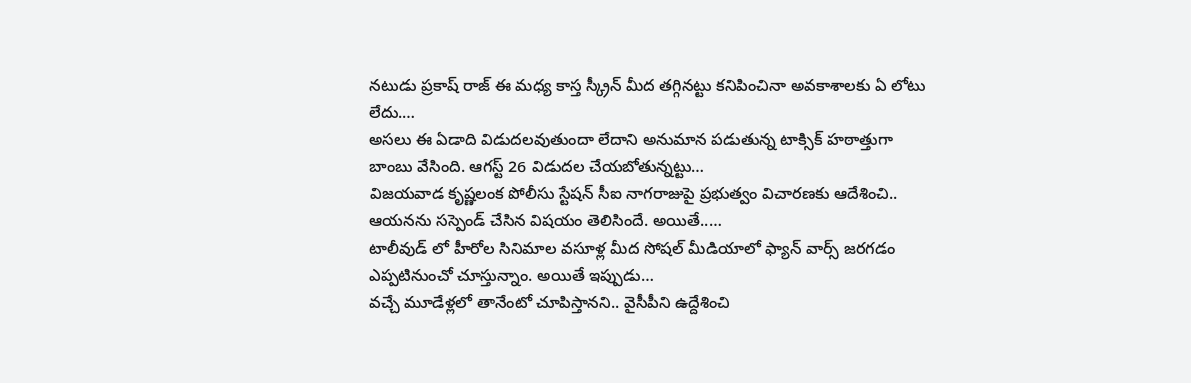నటుడు ప్రకాష్ రాజ్ ఈ మధ్య కాస్త స్క్రీన్ మీద తగ్గినట్టు కనిపించినా అవకాశాలకు ఏ లోటు లేదు.…
అసలు ఈ ఏడాది విడుదలవుతుందా లేదాని అనుమాన పడుతున్న టాక్సిక్ హఠాత్తుగా బాంబు వేసింది. ఆగస్ట్ 26 విడుదల చేయబోతున్నట్టు…
విజయవాడ కృష్ణలంక పోలీసు స్టేషన్ సీఐ నాగరాజుపై ప్రభుత్వం విచారణకు ఆదేశించి.. ఆయనను సస్పెండ్ చేసిన విషయం తెలిసిందే. అయితే..…
టాలీవుడ్ లో హీరోల సినిమాల వసూళ్ల మీద సోషల్ మీడియాలో ఫ్యాన్ వార్స్ జరగడం ఎప్పటినుంచో చూస్తున్నాం. అయితే ఇప్పుడు…
వచ్చే మూడేళ్లలో తానేంటో చూపిస్తానని.. వైసీపీని ఉద్దేశించి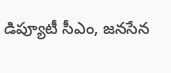డిప్యూటీ సీఎం, జనసేన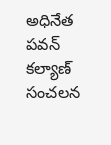అధినేత పవన్ కల్యాణ్ సంచలన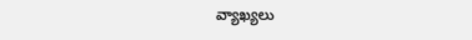వ్యాఖ్యలు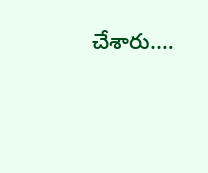చేశారు.…